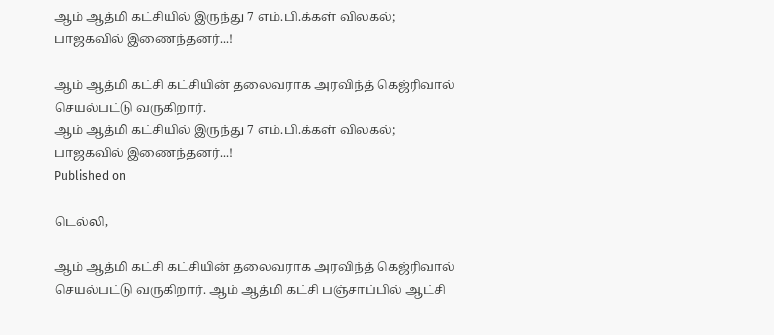ஆம் ஆத்மி கட்சியில் இருந்து 7 எம்.பி.க்கள் விலகல்; பாஜகவில் இணைந்தனர்...!

ஆம் ஆத்மி கட்சி கட்சியின் தலைவராக அரவிந்த் கெஜ்ரிவால் செயல்பட்டு வருகிறார்.
ஆம் ஆத்மி கட்சியில் இருந்து 7 எம்.பி.க்கள் விலகல்; பாஜகவில் இணைந்தனர்...!
Published on

டெல்லி,

ஆம் ஆத்மி கட்சி கட்சியின் தலைவராக அரவிந்த் கெஜ்ரிவால் செயல்பட்டு வருகிறார். ஆம் ஆத்மி கட்சி பஞ்சாப்பில் ஆட்சி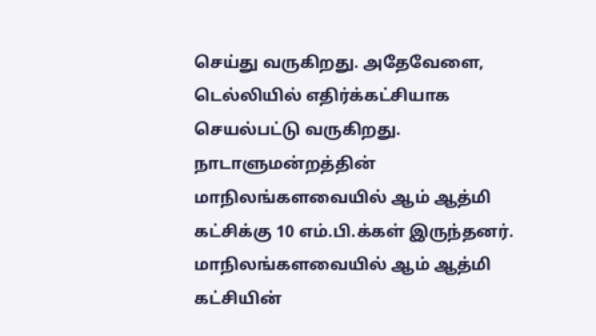செய்து வருகிறது. அதேவேளை, டெல்லியில் எதிர்க்கட்சியாக செயல்பட்டு வருகிறது. நாடாளுமன்றத்தின் மாநிலங்களவையில் ஆம் ஆத்மி கட்சிக்கு 10 எம்.பி.க்கள் இருந்தனர். மாநிலங்களவையில் ஆம் ஆத்மி கட்சியின்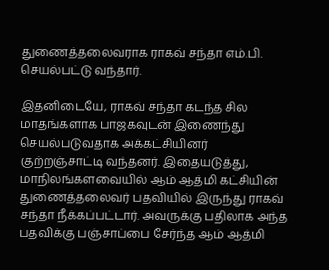துணைத்தலைவராக ராகவ் சந்தா எம்.பி. செயல்பட்டு வந்தார்.

இதனிடையே, ராகவ் சந்தா கடந்த சில மாதங்களாக பாஜகவுடன் இணைந்து செயல்படுவதாக அக்கட்சியினர் குற்றஞ்சாட்டி வந்தனர். இதையடுத்து, மாநிலங்களவையில் ஆம் ஆத்மி கட்சியின் துணைத்தலைவர் பதவியில் இருந்து ராகவ் சந்தா நீக்கப்பட்டார். அவருக்கு பதிலாக அந்த பதவிக்கு பஞ்சாப்பை சேர்ந்த ஆம் ஆத்மி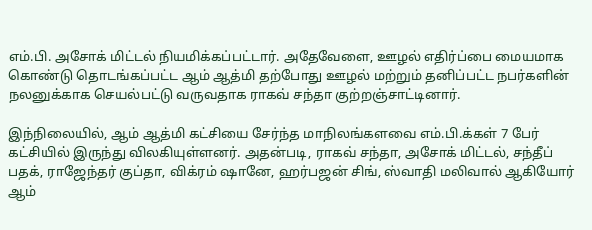எம்.பி. அசோக் மிட்டல் நியமிக்கப்பட்டார். அதேவேளை, ஊழல் எதிர்ப்பை மையமாக கொண்டு தொடங்கப்பட்ட ஆம் ஆத்மி தற்போது ஊழல் மற்றும் தனிப்பட்ட நபர்களின் நலனுக்காக செயல்பட்டு வருவதாக ராகவ் சந்தா குற்றஞ்சாட்டினார்.

இந்நிலையில், ஆம் ஆத்மி கட்சியை சேர்ந்த மாநிலங்களவை எம்.பி.க்கள் 7 பேர் கட்சியில் இருந்து விலகியுள்ளனர். அதன்படி, ராகவ் சந்தா, அசோக் மிட்டல், சந்தீப் பதக், ராஜேந்தர் குப்தா, விக்ரம் ஷானே, ஹர்பஜன் சிங், ஸ்வாதி மலிவால் ஆகியோர் ஆம்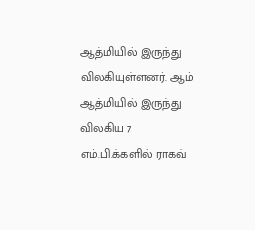ஆத்மியில் இருந்து விலகியுள்ளனர். ஆம் ஆத்மியில் இருந்து விலகிய 7 எம்.பி.க்களில் ராகவ்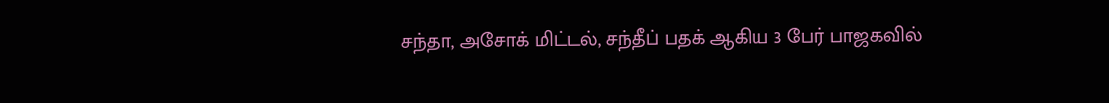சந்தா, அசோக் மிட்டல், சந்தீப் பதக் ஆகிய 3 பேர் பாஜகவில்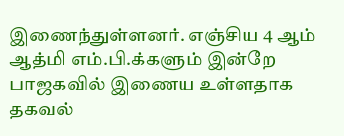இணைந்துள்ளனர். எஞ்சிய 4 ஆம் ஆத்மி எம்.பி.க்களும் இன்றே பாஜகவில் இணைய உள்ளதாக தகவல்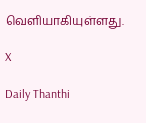வெளியாகியுள்ளது.

X

Daily Thanthi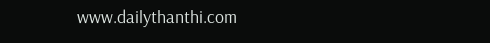www.dailythanthi.com